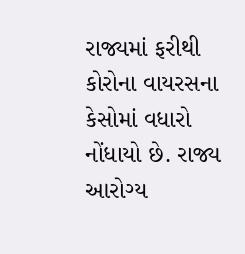રાજ્યમાં ફરીથી કોરોના વાયરસના કેસોમાં વધારો નોંધાયો છે. રાજ્ય આરોગ્ય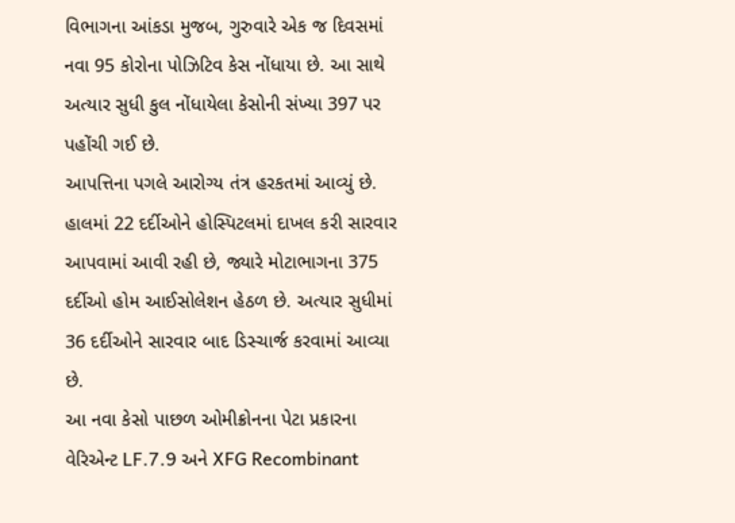વિભાગના આંકડા મુજબ, ગુરુવારે એક જ દિવસમાં નવા 95 કોરોના પોઝિટિવ કેસ નોંધાયા છે. આ સાથે અત્યાર સુધી કુલ નોંધાયેલા કેસોની સંખ્યા 397 પર પહોંચી ગઈ છે.
આપત્તિના પગલે આરોગ્ય તંત્ર હરકતમાં આવ્યું છે. હાલમાં 22 દર્દીઓને હોસ્પિટલમાં દાખલ કરી સારવાર આપવામાં આવી રહી છે, જ્યારે મોટાભાગના 375 દર્દીઓ હોમ આઈસોલેશન હેઠળ છે. અત્યાર સુધીમાં 36 દર્દીઓને સારવાર બાદ ડિસ્ચાર્જ કરવામાં આવ્યા છે.
આ નવા કેસો પાછળ ઓમીક્રોનના પેટા પ્રકારના વેરિએન્ટ LF.7.9 અને XFG Recombinant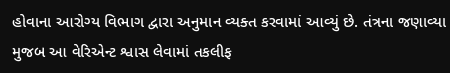હોવાના આરોગ્ય વિભાગ દ્વારા અનુમાન વ્યક્ત કરવામાં આવ્યું છે. તંત્રના જણાવ્યા મુજબ આ વેરિએન્ટ શ્વાસ લેવામાં તકલીફ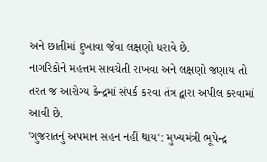અને છાતીમાં દુખાવા જેવા લક્ષણો ધરાવે છે.
નાગરિકોને મહત્તમ સાવચેતી રાખવા અને લક્ષણો જણાય તો તરત જ આરોગ્ય કેન્દ્રમાં સંપર્ક કરવા તંત્ર દ્વારા અપીલ કરવામાં આવી છે.
'ગુજરાતનું અપમાન સહન નહીં થાય': મુખ્યમંત્રી ભૂપેન્દ્ર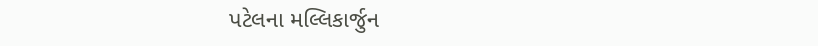પટેલના મલ્લિકાર્જુન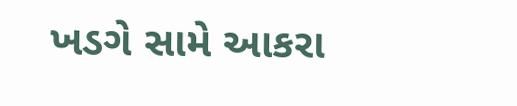ખડગે સામે આકરા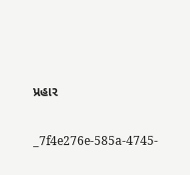પ્રહાર


_7f4e276e-585a-4745-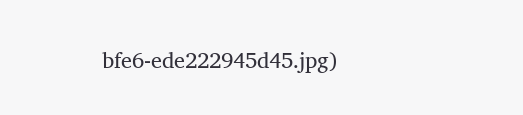bfe6-ede222945d45.jpg)